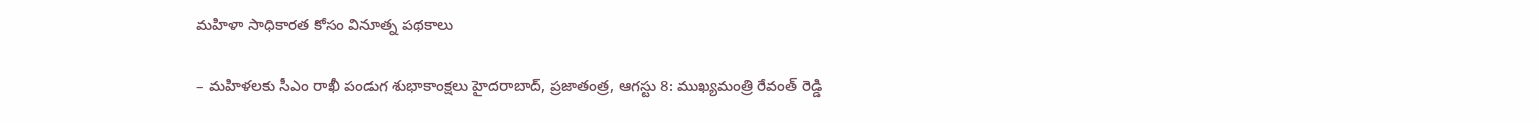మహిళా సాధికారత కోసం వినూత్న పథకాలు

– మహిళలకు సీఎం రాఖీ పండుగ శుభాకాంక్షలు హైదరాబాద్, ప్రజాతంత్ర, ఆగస్టు 8: ముఖ్యమంత్రి రేవంత్ రెడ్డి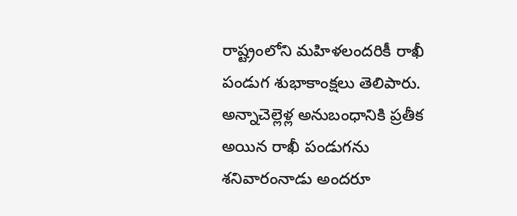రాష్ట్రంలోని మహిళలందరికీ రాఖీ పండుగ శుభాకాంక్షలు తెలిపారు. అన్నాచెల్లెళ్ల అనుబంధానికి ప్రతీక అయిన రాఖీ పండుగను శనివారంనాడు అందరూ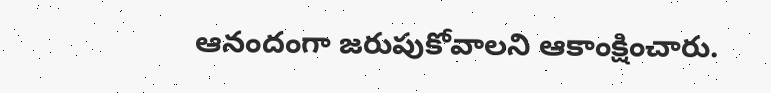ఆనందంగా జరుపుకోవాలని ఆకాంక్షించారు.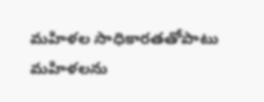మహిళల సాధికారతతోపాటు మహిళలను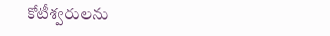కోటీశ్వరులను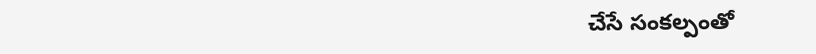చేసే సంకల్పంతో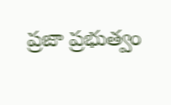ప్రజా ప్రభుత్వం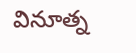వినూత్న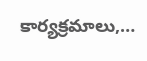కార్యక్రమాలు,…